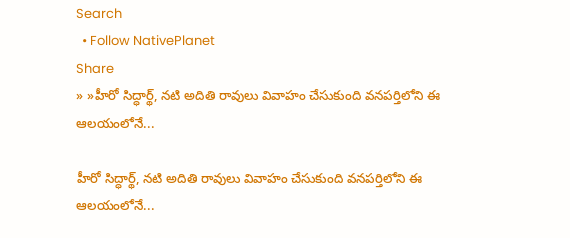Search
  • Follow NativePlanet
Share
» »హీరో సిద్ధార్థ్, నటి అదితి రావులు వివాహం చేసుకుంది వ‌న‌ప‌ర్తిలోని ఈ ఆల‌యంలోనే...

హీరో సిద్ధార్థ్, నటి అదితి రావులు వివాహం చేసుకుంది వ‌న‌ప‌ర్తిలోని ఈ ఆల‌యంలోనే...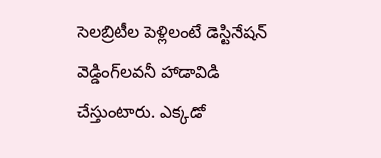సెల‌బ్రిటీల పెళ్లిలంటే డెస్టినేష‌న్ వెడ్డింగ్‌ల‌వ‌నీ హాడావిడి చేస్తుంటారు. ఎక్కడో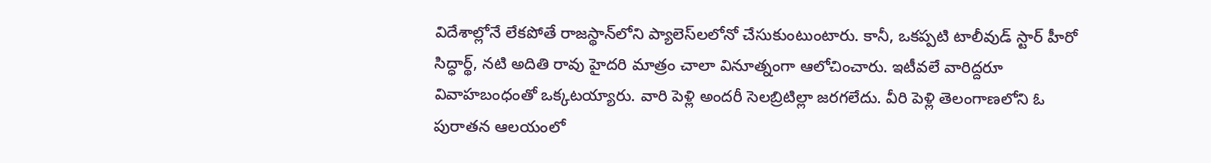విదేశాల్లోనే లేక‌పోతే రాజస్థాన్‌లోని ప్యాలెస్‌ల‌లోనో చేసుకుంటుంటారు. కానీ, ఒక‌ప్ప‌టి టాలీవుడ్ స్టార్ హీరో సిద్ధార్థ్, నటి అదితి రావు హైదరి మాత్రం చాలా వినూత్నంగా ఆలోచించారు. ఇటీవ‌లే వారిద్ద‌రూ వివాహ‌బంధంతో ఒక్క‌ట‌య్యారు. వారి పెళ్లి అంద‌రీ సెల‌బ్రిటిల్లా జ‌ర‌గ‌లేదు. వీరి పెళ్లి తెలంగాణ‌లోని ఓ పురాత‌న ఆల‌యంలో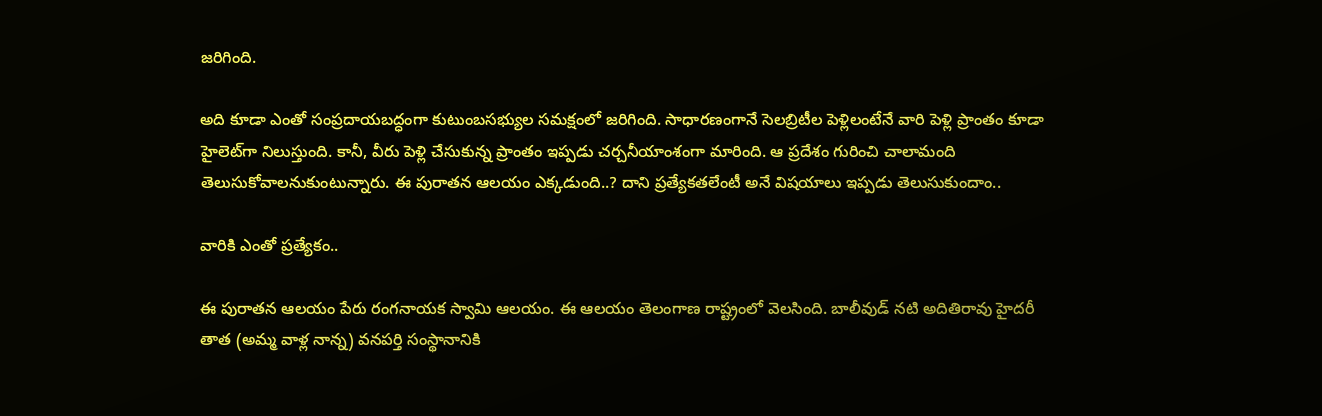జ‌రిగింది.

అది కూడా ఎంతో సంప్ర‌దాయ‌బ‌ద్ధంగా కుటుంబ‌స‌భ్యుల సమ‌క్షంలో జ‌రిగింది. సాధార‌ణంగానే సెల‌బ్రిటీల పెళ్లిలంటేనే వారి పెళ్లి ప్రాంతం కూడా హైలెట్‌గా నిలుస్తుంది. కానీ, వీరు పెళ్లి చేసుకున్న ప్రాంతం ఇప్ప‌డు చ‌ర్చ‌నీయాంశంగా మారింది. ఆ ప్ర‌దేశం గురించి చాలామంది తెలుసుకోవాల‌నుకుంటున్నారు. ఈ పురాత‌న ఆల‌యం ఎక్క‌డుంది..? దాని ప్ర‌త్యేక‌తలేంటీ అనే విష‌యాలు ఇప్ప‌డు తెలుసుకుందాం..

వారికి ఎంతో ప్ర‌త్యేకం..

ఈ పురాత‌న ఆలయం పేరు రంగనాయక స్వామి ఆలయం. ఈ ఆల‌యం తెలంగాణ రాష్ట్రంలో వెల‌సింది. బాలీవుడ్ న‌టి అదితిరావు హైదరీ తాత (అమ్మ వాళ్ల నాన్న) వనపర్తి సంస్థానానికి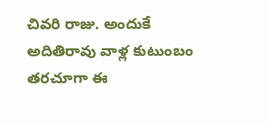చివరి రాజు. అందుకే అదితిరావు వాళ్ల కుటుంబం తరచూగా ఈ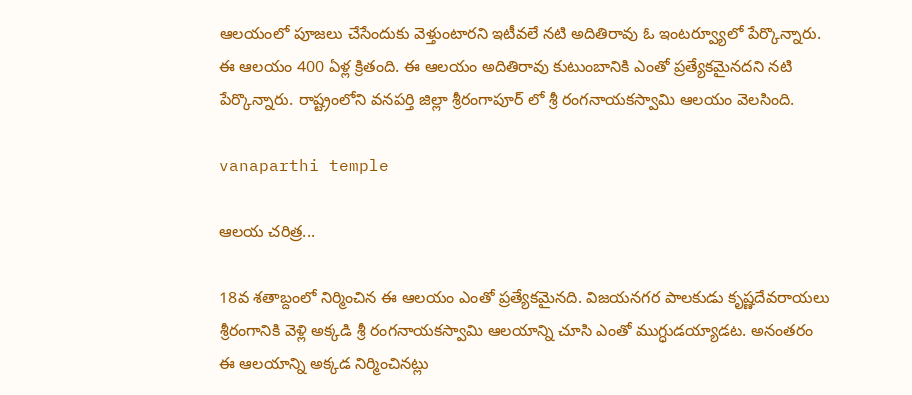ఆల‌యంలో పూజ‌లు చేసేందుకు వెళ్తుంటార‌ని ఇటీవ‌లే న‌టి అదితిరావు ఓ ఇంట‌ర్వ్యూలో పేర్కొన్నారు. ఈ ఆల‌యం 400 ఏళ్ల క్రితంది. ఈ ఆలయం అదితిరావు కుటుంబానికి ఎంతో ప్రత్యేకమైన‌దని న‌టి పేర్కొన్నారు. రాష్ట్రంలోని వనపర్తి జిల్లా శ్రీరంగాపూర్ లో శ్రీ రంగనాయకస్వామి ఆలయం వెల‌సింది.

vanaparthi temple

ఆల‌య చ‌రిత్ర‌...

18వ శతాబ్దంలో నిర్మించిన ఈ ఆల‌యం ఎంతో ప్ర‌త్యేక‌మైన‌ది. విజయనగర పాలకుడు కృష్ణదేవరాయలు శ్రీరంగానికి వెళ్లి అక్కడి శ్రీ రంగనాయకస్వామి ఆలయాన్ని చూసి ఎంతో ముగ్ధుడ‌య్యాడట‌. అనంత‌రం ఈ ఆల‌యాన్ని అక్క‌డ నిర్మించిన‌ట్లు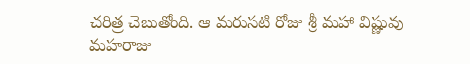చ‌రిత్ర చెబుతోంది. ఆ మ‌రుస‌టి రోజు శ్రీ మహా విష్ణువు మ‌హ‌రాజు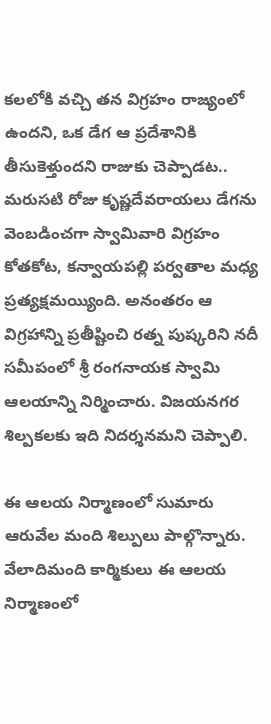కలలోకి వచ్చి తన విగ్రహం రాజ్యంలో ఉందని, ఒక డేగ ఆ ప్రదేశానికి తీసుకెళ్తుందని రాజుకు చెప్పాడట‌.. మరుసటి రోజు కృష్ణదేవరాయలు డేగను వెంబడించగా స్వామివారి విగ్రహం కోతకోట, కన్వాయపల్లి పర్వతాల మధ్య ప్ర‌త్య‌క్ష‌మ‌య్యింది. అనంత‌రం ఆ విగ్రహాన్ని ప్రతీష్టించి రత్న పుష్కరిని నదీ సమీపంలో శ్రీ రంగనాయక స్వామి ఆలయాన్ని నిర్మించారు. విజయనగర శిల్పకలకు ఇది నిదర్శన‌మ‌ని చెప్పాలి.

ఈ ఆల‌య నిర్మాణంలో సుమారు ఆరువేల మంది శిల్పులు పాల్గొన్నారు. వేలాదిమంది కార్మికులు ఈ ఆలయ నిర్మాణంలో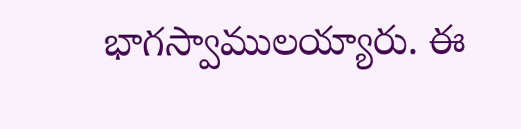భాగ‌స్వాముల‌య్యారు. ఈ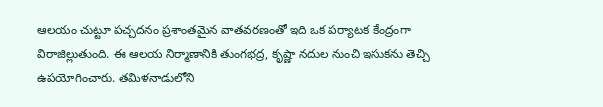ఆల‌యం చుట్టూ ప‌చ్చ‌ద‌నం ప్ర‌శాంత‌మైన వాత‌వ‌ర‌ణంతో ఇది ఒక ప‌ర్యాట‌క కేంద్రంగా విరాజిల్లుతుంది. ఈ ఆల‌య నిర్మాణానికి తుంగ‌భ‌ద్ర‌, కృష్ణా న‌దుల నుంచి ఇసుక‌ను తెచ్చి ఉప‌యోగించారు. త‌మిళ‌నాడులోని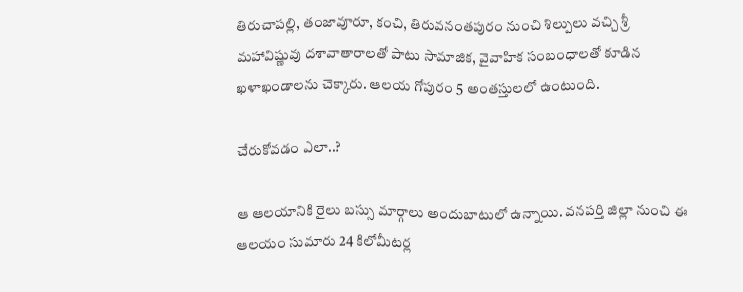తిరుచాప‌ల్లి, తంజావూరూ, కంచి, తిరువ‌నంత‌పురం నుంచి శిల్పులు వ‌చ్చి శ్రీ మ‌హావిష్ణువు ద‌శావాతారాల‌తో పాటు సామాజిక‌, వైవాహిక సంబంధాలతో కూడిన ఖ‌ళాఖండాల‌ను చెక్కారు. ఆల‌య గోపురం 5 అంత‌స్తులలో ఉంటుంది.

చేరుకోవ‌డం ఎలా..?

ఆ ఆలయానికి రైలు బస్సు మార్గాలు అందుబాటులో ఉన్నాయి. వ‌న‌ప‌ర్తి జిల్లా నుంచి ఈ ఆల‌యం సుమారు 24 కిలోమీట‌ర్ల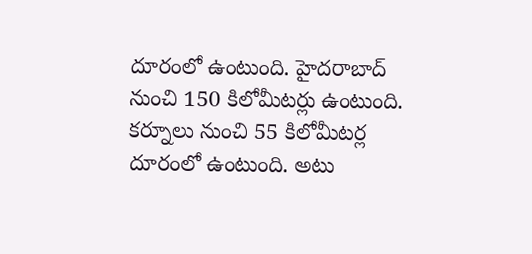దూరంలో ఉంటుంది. హైద‌రాబాద్ నుంచి 150 కిలోమీట‌ర్లు ఉంటుంది. క‌ర్నూలు నుంచి 55 కిలోమీట‌ర్ల దూరంలో ఉంటుంది. అటు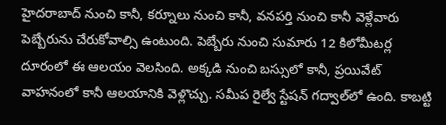హైద‌రాబాద్ నుంచి కానీ, క‌ర్నూలు నుంచి కానీ, వ‌న‌ప‌ర్తి నుంచి కానీ వెళ్లేవారు పెబ్బేరును చేరుకోవాల్సి ఉంటుంది. పెబ్బేరు నుంచి సుమారు 12 కిలోమీట‌ర్ల దూరంలో ఈ ఆల‌యం వెల‌సింది. అక్క‌డి నుంచి బ‌స్సులో కానీ, ప్ర‌యివేట్ వాహ‌నంలో కానీ ఆల‌యానికి వెళ్లొచ్చు. సమీప రైల్వే స్టేషన్ గద్వాల్‌లో ఉంది. కాబ‌ట్టి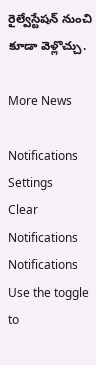రైల్వేస్టేష‌న్ నుంచి కూడా వెళ్లొచ్చు.

More News

Notifications
Settings
Clear Notifications
Notifications
Use the toggle to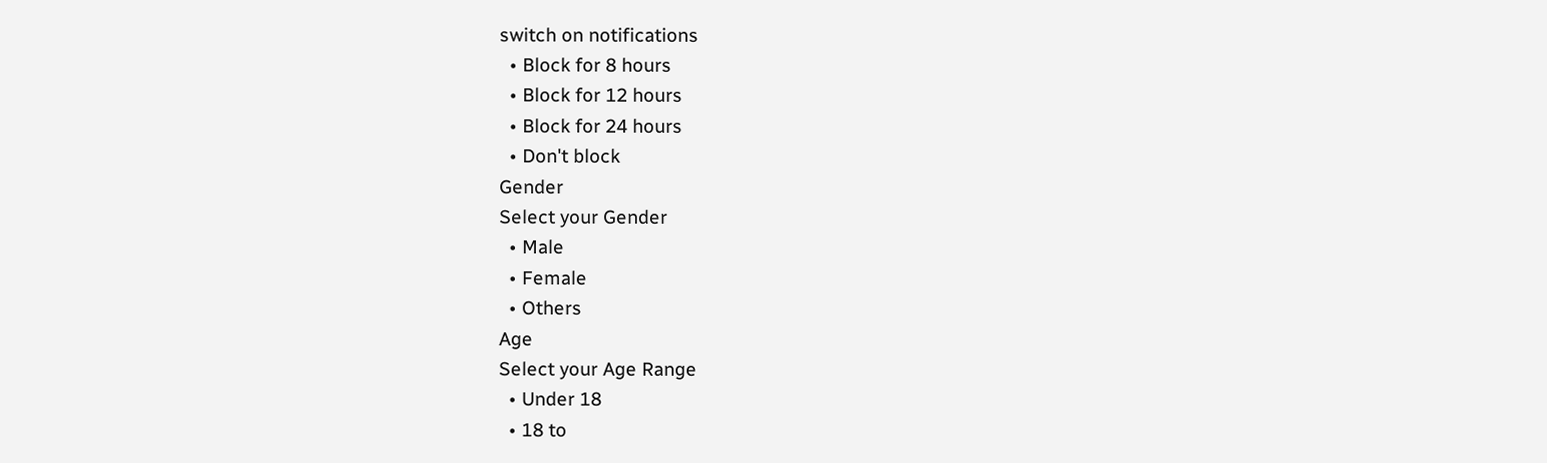switch on notifications
  • Block for 8 hours
  • Block for 12 hours
  • Block for 24 hours
  • Don't block
Gender
Select your Gender
  • Male
  • Female
  • Others
Age
Select your Age Range
  • Under 18
  • 18 to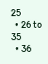25
  • 26 to 35
  • 36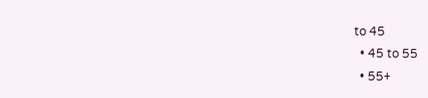to 45
  • 45 to 55
  • 55+